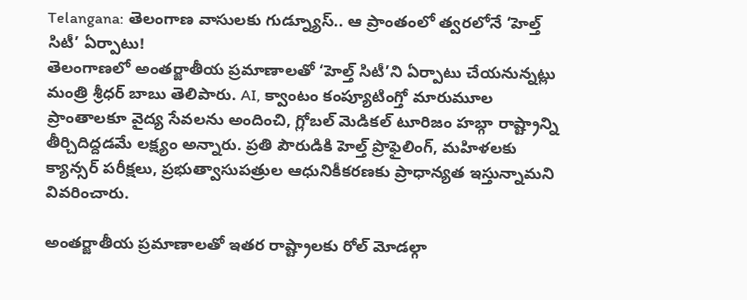Telangana: తెలంగాణ వాసులకు గుడ్న్యూస్.. ఆ ప్రాంతంలో త్వరలోనే ‘హెల్త్ సిటీ’ ఏర్పాటు!
తెలంగాణలో అంతర్జాతీయ ప్రమాణాలతో ‘హెల్త్ సిటీ’ని ఏర్పాటు చేయనున్నట్లు మంత్రి శ్రీధర్ బాబు తెలిపారు. AI, క్వాంటం కంప్యూటింగ్తో మారుమూల ప్రాంతాలకూ వైద్య సేవలను అందించి, గ్లోబల్ మెడికల్ టూరిజం హబ్గా రాష్ట్రాన్ని తీర్చిదిద్దడమే లక్ష్యం అన్నారు. ప్రతి పౌరుడికి హెల్త్ ప్రొఫైలింగ్, మహిళలకు క్యాన్సర్ పరీక్షలు, ప్రభుత్వాసుపత్రుల ఆధునికీకరణకు ప్రాధాన్యత ఇస్తున్నామని వివరించారు.

అంతర్జాతీయ ప్రమాణాలతో ఇతర రాష్ట్రాలకు రోల్ మోడల్గా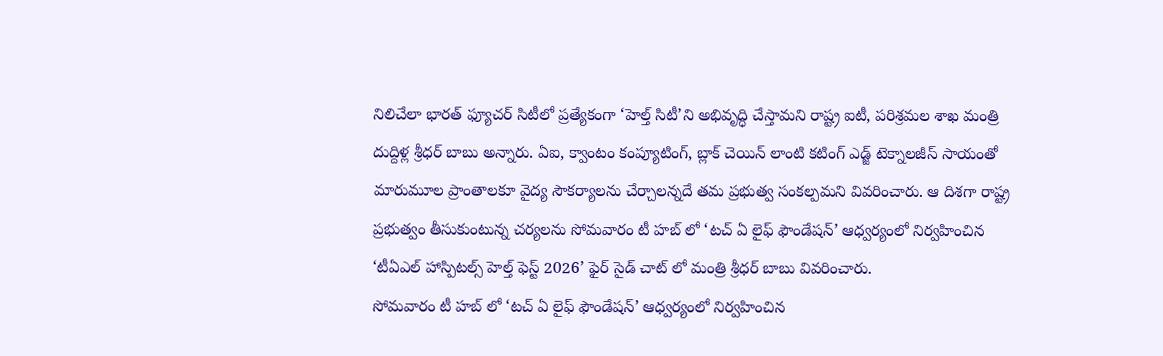నిలిచేలా భారత్ ఫ్యూచర్ సిటీలో ప్రత్యేకంగా ‘హెల్త్ సిటీ’ని అభివృద్ధి చేస్తామని రాష్ట్ర ఐటీ, పరిశ్రమల శాఖ మంత్రి దుద్దిళ్ల శ్రీధర్ బాబు అన్నారు. ఏఐ, క్వాంటం కంప్యూటింగ్, బ్లాక్ చెయిన్ లాంటి కటింగ్ ఎడ్జ్ టెక్నాలజీస్ సాయంతో మారుమూల ప్రాంతాలకూ వైద్య సౌకర్యాలను చేర్చాలన్నదే తమ ప్రభుత్వ సంకల్పమని వివరించారు. ఆ దిశగా రాష్ట్ర ప్రభుత్వం తీసుకుంటున్న చర్యలను సోమవారం టీ హబ్ లో ‘టచ్ ఏ లైఫ్ ఫౌండేషన్’ ఆధ్వర్యంలో నిర్వహించిన ‘టీఏఎల్ హాస్పిటల్స్ హెల్త్ ఫెస్ట్ 2026’ ఫైర్ సైడ్ చాట్ లో మంత్రి శ్రీధర్ బాబు వివరించారు.
సోమవారం టీ హబ్ లో ‘టచ్ ఏ లైఫ్ ఫౌండేషన్’ ఆధ్వర్యంలో నిర్వహించిన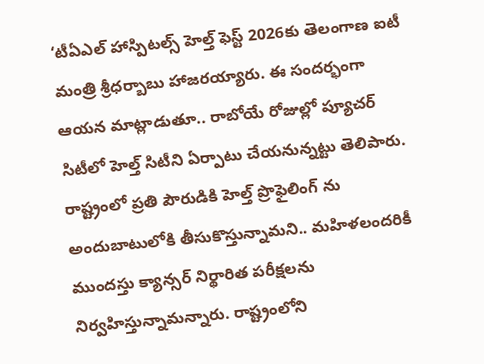‘టీఏఎల్ హాస్పిటల్స్ హెల్త్ ఫెస్ట్ 2026కు తెలంగాణ ఐటీ మంత్రి శ్రీధర్బాబు హాజరయ్యారు. ఈ సందర్భంగా ఆయన మాట్లాడుతూ.. రాబోయే రోజుల్లో ప్యూచర్ సిటీలో హెల్త్ సిటీని ఏర్పాటు చేయనున్నట్టు తెలిపారు. రాష్ట్రంలో ప్రతి పౌరుడికి హెల్త్ ప్రొఫైలింగ్ ను అందుబాటులోకి తీసుకొస్తున్నామని.. మహిళలందరికీ ముందస్తు క్యాన్సర్ నిర్థారిత పరీక్షలను నిర్వహిస్తున్నామన్నారు. రాష్ట్రంలోని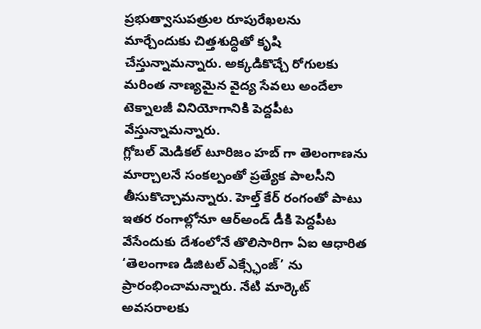ప్రభుత్వాసుపత్రుల రూపురేఖలను మార్చేందుకు చిత్తశుద్ధితో కృషి చేస్తున్నామన్నారు. అక్కడికొచ్చే రోగులకు మరింత నాణ్యమైన వైద్య సేవలు అందేలా టెక్నాలజీ వినియోగానికి పెద్దపీట వేస్తున్నామన్నారు.
గ్లోబల్ మెడికల్ టూరిజం హబ్ గా తెలంగాణను మార్చాలనే సంకల్పంతో ప్రత్యేక పాలసీని తీసుకొచ్చామన్నారు. హెల్త్ కేర్ రంగంతో పాటు ఇతర రంగాల్లోనూ ఆర్అండ్ డీకి పెద్దపీట వేసేందుకు దేశంలోనే తొలిసారిగా ఏఐ ఆధారిత ‘తెలంగాణ డిజిటల్ ఎక్స్ఛేంజ్’ ను ప్రారంభించామన్నారు. నేటి మార్కెట్ అవసరాలకు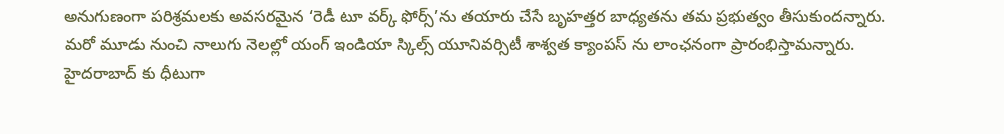అనుగుణంగా పరిశ్రమలకు అవసరమైన ‘రెడీ టూ వర్క్ ఫోర్స్’ను తయారు చేసే బృహత్తర బాధ్యతను తమ ప్రభుత్వం తీసుకుందన్నారు. మరో మూడు నుంచి నాలుగు నెలల్లో యంగ్ ఇండియా స్కిల్స్ యూనివర్సిటీ శాశ్వత క్యాంపస్ ను లాంఛనంగా ప్రారంభిస్తామన్నారు.
హైదరాబాద్ కు ధీటుగా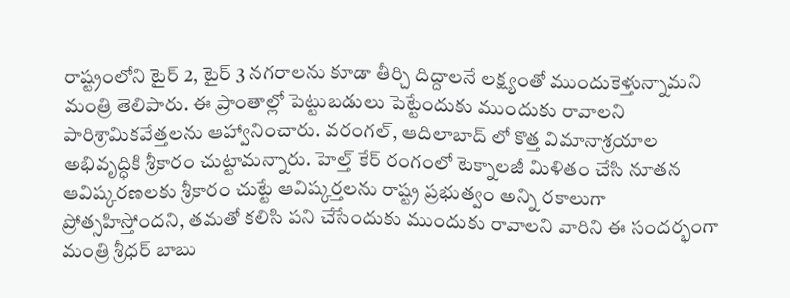రాష్ట్రంలోని టైర్ 2, టైర్ 3 నగరాలను కూడా తీర్చి దిద్దాలనే లక్ష్యంతో ముందుకెళ్తున్నామని మంత్రి తెలిపారు. ఈ ప్రాంతాల్లో పెట్టుబడులు పెట్టేందుకు ముందుకు రావాలని పారిశ్రామికవేత్తలను ఆహ్వానించారు. వరంగల్, ఆదిలాబాద్ లో కొత్త విమానాశ్రయాల అభివృద్ధికి శ్రీకారం చుట్టామన్నారు. హెల్త్ కేర్ రంగంలో టెక్నాలజీ మిళితం చేసి నూతన ఆవిష్కరణలకు శ్రీకారం చుట్టే ఆవిష్కర్తలను రాష్ట్ర ప్రభుత్వం అన్ని రకాలుగా ప్రోత్సహిస్తోందని, తమతో కలిసి పని చేసేందుకు ముందుకు రావాలని వారిని ఈ సందర్భంగా మంత్రి శ్రీధర్ బాబు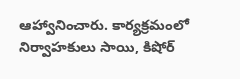ఆహ్వానించారు. కార్యక్రమంలో నిర్వాహకులు సాయి, కిషోర్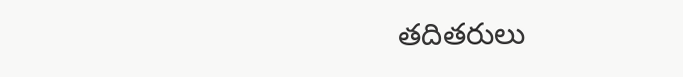తదితరులు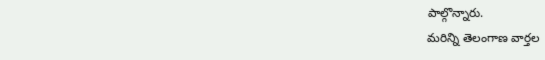పాల్గొన్నారు.
మరిన్ని తెలంగాణ వార్తల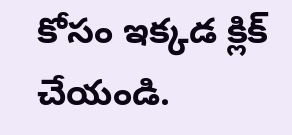కోసం ఇక్కడ క్లిక్ చేయండి.